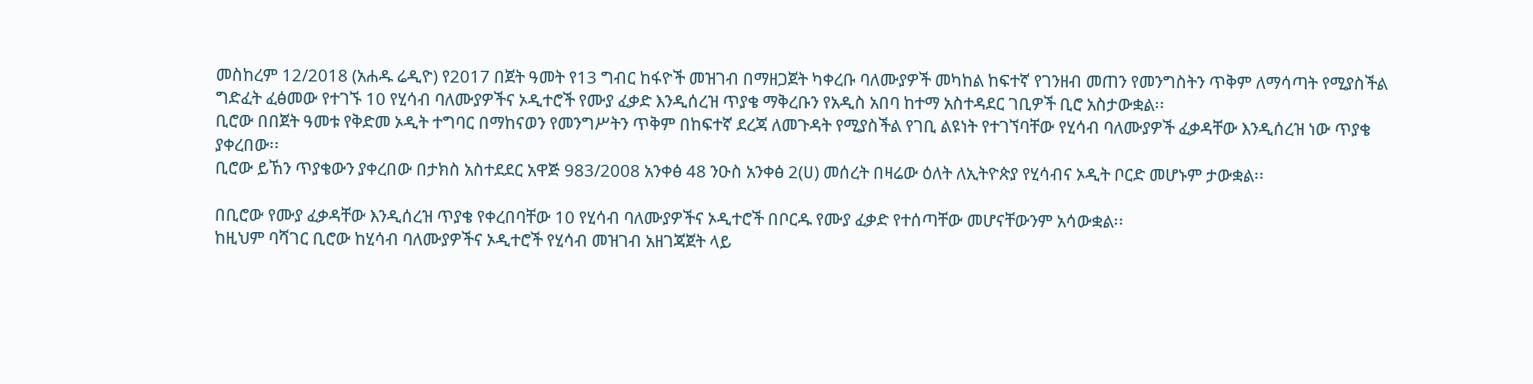መስከረም 12/2018 (አሐዱ ሬዲዮ) የ2017 በጀት ዓመት የ13 ግብር ከፋዮች መዝገብ በማዘጋጀት ካቀረቡ ባለሙያዎች መካከል ከፍተኛ የገንዘብ መጠን የመንግስትን ጥቅም ለማሳጣት የሚያስችል ግድፈት ፈፅመው የተገኙ 10 የሂሳብ ባለሙያዎችና ኦዲተሮች የሙያ ፈቃድ እንዲሰረዝ ጥያቄ ማቅረቡን የአዲስ አበባ ከተማ አስተዳደር ገቢዎች ቢሮ አስታውቋል፡፡
ቢሮው በበጀት ዓመቱ የቅድመ ኦዲት ተግባር በማከናወን የመንግሥትን ጥቅም በከፍተኛ ደረጃ ለመጉዳት የሚያስችል የገቢ ልዩነት የተገኘባቸው የሂሳብ ባለሙያዎች ፈቃዳቸው እንዲሰረዝ ነው ጥያቄ ያቀረበው፡፡
ቢሮው ይኸን ጥያቄውን ያቀረበው በታክስ አስተደደር አዋጅ 983/2008 አንቀፅ 48 ንዑስ አንቀፅ 2(ሀ) መሰረት በዛሬው ዕለት ለኢትዮጵያ የሂሳብና ኦዲት ቦርድ መሆኑም ታውቋል፡፡

በቢሮው የሙያ ፈቃዳቸው እንዲሰረዝ ጥያቄ የቀረበባቸው 10 የሂሳብ ባለሙያዎችና ኦዲተሮች በቦርዱ የሙያ ፈቃድ የተሰጣቸው መሆናቸውንም አሳውቋል፡፡
ከዚህም ባሻገር ቢሮው ከሂሳብ ባለሙያዎችና ኦዲተሮች የሂሳብ መዝገብ አዘገጃጀት ላይ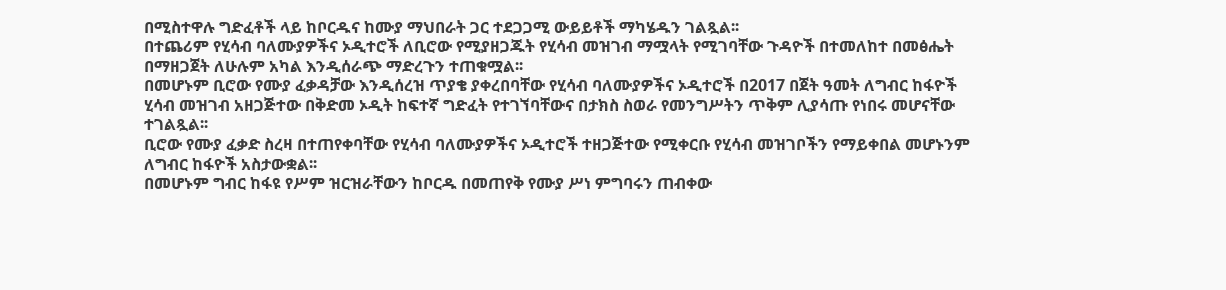በሚስተዋሉ ግድፈቶች ላይ ከቦርዱና ከሙያ ማህበራት ጋር ተደጋጋሚ ውይይቶች ማካሄዱን ገልጿል፡፡
በተጨሪም የሂሳብ ባለሙያዎችና ኦዲተሮች ለቢሮው የሚያዘጋጁት የሂሳብ መዝገብ ማሟላት የሚገባቸው ጉዳዮች በተመለከተ በመፅሔት በማዘጋጀት ለሁሉም አካል እንዲሰራጭ ማድረጉን ተጠቁሟል፡፡
በመሆኑም ቢሮው የሙያ ፈቃዳቻው እንዲሰረዝ ጥያቄ ያቀረበባቸው የሂሳብ ባለሙያዎችና ኦዲተሮች በ2017 በጀት ዓመት ለግብር ከፋዮች ሂሳብ መዝገብ አዘጋጅተው በቅድመ ኦዲት ከፍተኛ ግድፈት የተገኘባቸውና በታክስ ስወራ የመንግሥትን ጥቅም ሊያሳጡ የነበሩ መሆናቸው ተገልጿል፡፡
ቢሮው የሙያ ፈቃድ ስረዛ በተጠየቀባቸው የሂሳብ ባለሙያዎችና ኦዲተሮች ተዘጋጅተው የሚቀርቡ የሂሳብ መዝገቦችን የማይቀበል መሆኑንም ለግብር ከፋዮች አስታውቋል፡፡
በመሆኑም ግብር ከፋዩ የሥም ዝርዝራቸውን ከቦርዱ በመጠየቅ የሙያ ሥነ ምግባሩን ጠብቀው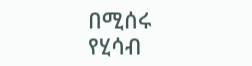በሚሰሩ የሂሳብ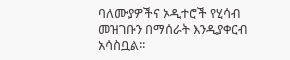ባለሙያዎችና ኦዲተሮች የሂሳብ መዝገቡን በማሰራት እንዲያቀርብ አሳስቧል፡፡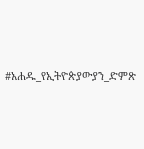#አሐዱ_የኢትዮጵያውያን_ድምጽ